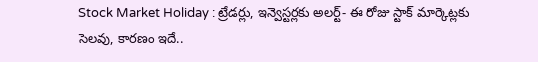Stock Market Holiday : ట్రేడర్లు, ఇన్వెస్టర్లకు అలర్ట్- ఈ రోజు స్టాక్ మార్కెట్లకు సెలవు, కారణం ఇదే..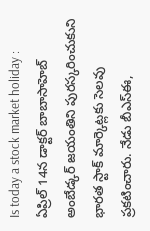Is today a stock market holiday : ఏప్రిల్ 14న డాక్టర్ బాబాసాహెబ్ అంబేడ్కర్ జయంతిని పురస్కరించుకుని భారత స్టాక్ మార్కెట్లకు సెలవు ప్రకటించారు. నేడు బీఎస్ఈ,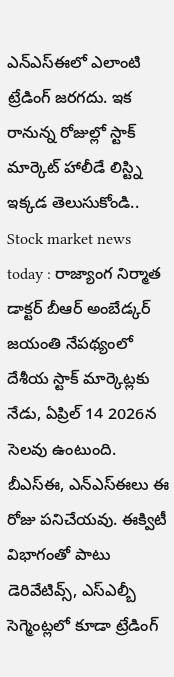ఎన్ఎస్ఈలో ఎలాంటి ట్రేడింగ్ జరగదు. ఇక రానున్న రోజుల్లో స్టాక్ మార్కెట్ హాలీడే లిస్ట్ని ఇక్కడ తెలుసుకోండి..
Stock market news today : రాజ్యాంగ నిర్మాత డాక్టర్ బీఆర్ అంబేడ్కర్ జయంతి నేపథ్యంలో దేశీయ స్టాక్ మార్కెట్లకు నేడు, ఏప్రిల్ 14 2026న సెలవు ఉంటుంది. బీఎస్ఈ, ఎన్ఎస్ఈలు ఈ రోజు పనిచేయవు. ఈక్విటీ విభాగంతో పాటు డెరివేటివ్స్, ఎస్ఎల్బీ సెగ్మెంట్లలో కూడా ట్రేడింగ్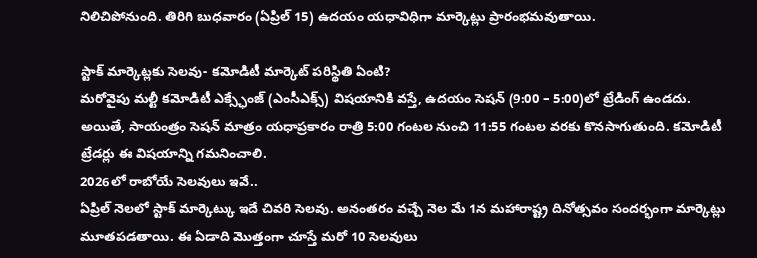నిలిచిపోనుంది. తిరిగి బుధవారం (ఏప్రిల్ 15) ఉదయం యధావిధిగా మార్కెట్లు ప్రారంభమవుతాయి.

స్టాక్ మార్కెట్లకు సెలవు- కమోడిటీ మార్కెట్ పరిస్థితి ఏంటి?
మరోవైపు మల్టీ కమోడిటీ ఎక్స్ఛేంజ్ (ఎంసీఎక్స్) విషయానికి వస్తే, ఉదయం సెషన్ (9:00 – 5:00)లో ట్రేడింగ్ ఉండదు. అయితే, సాయంత్రం సెషన్ మాత్రం యధాప్రకారం రాత్రి 5:00 గంటల నుంచి 11:55 గంటల వరకు కొనసాగుతుంది. కమోడిటీ ట్రేడర్లు ఈ విషయాన్ని గమనించాలి.
2026లో రాబోయే సెలవులు ఇవే..
ఏప్రిల్ నెలలో స్టాక్ మార్కెట్కు ఇదే చివరి సెలవు. అనంతరం వచ్చే నెల మే 1న మహారాష్ట్ర దినోత్సవం సందర్భంగా మార్కెట్లు మూతపడతాయి. ఈ ఏడాది మొత్తంగా చూస్తే మరో 10 సెలవులు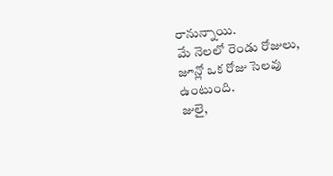రానున్నాయి.
మే నెలలో రెండు రోజులు, జూన్లో ఒక రోజు సెలవు ఉంటుంది.
జులై,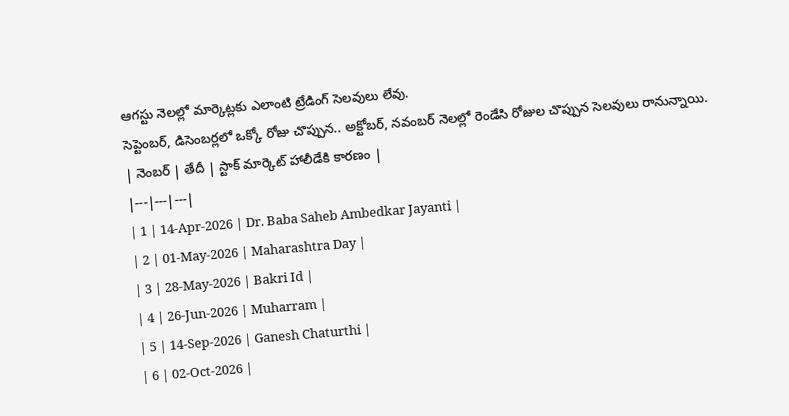ఆగస్టు నెలల్లో మార్కెట్లకు ఎలాంటి ట్రేడింగ్ సెలవులు లేవు.
సెప్టెంబర్, డిసెంబర్లలో ఒక్కో రోజు చొప్పున.. అక్టోబర్, నవంబర్ నెలల్లో రెండేసి రోజుల చొప్పున సెలవులు రానున్నాయి.
| నెంబర్ | తేదీ | స్టాక్ మార్కెట్ హాలీడేకి కారణం |
|---|---|---|
| 1 | 14-Apr-2026 | Dr. Baba Saheb Ambedkar Jayanti |
| 2 | 01-May-2026 | Maharashtra Day |
| 3 | 28-May-2026 | Bakri Id |
| 4 | 26-Jun-2026 | Muharram |
| 5 | 14-Sep-2026 | Ganesh Chaturthi |
| 6 | 02-Oct-2026 |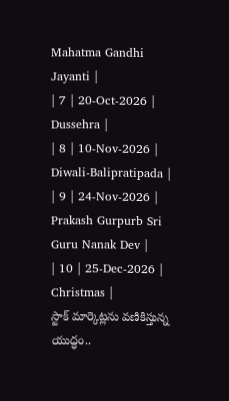Mahatma Gandhi Jayanti |
| 7 | 20-Oct-2026 | Dussehra |
| 8 | 10-Nov-2026 | Diwali-Balipratipada |
| 9 | 24-Nov-2026 | Prakash Gurpurb Sri Guru Nanak Dev |
| 10 | 25-Dec-2026 | Christmas |
స్టాక్ మార్కెట్లను వణికిస్తున్న యుద్ధం..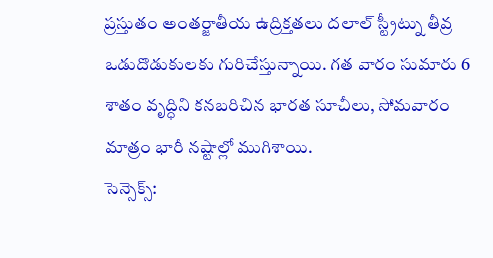ప్రస్తుతం అంతర్జాతీయ ఉద్రిక్తతలు దలాల్ స్ట్రీట్ను తీవ్ర ఒడుదొడుకులకు గురిచేస్తున్నాయి. గత వారం సుమారు 6 శాతం వృద్ధిని కనబరిచిన భారత సూచీలు, సోమవారం మాత్రం భారీ నష్టాల్లో ముగిశాయి.
సెన్సెక్స్: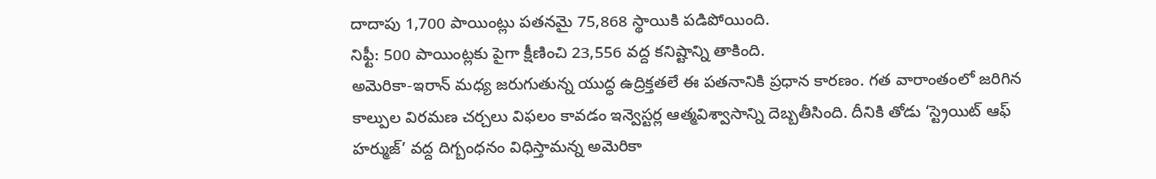దాదాపు 1,700 పాయింట్లు పతనమై 75,868 స్థాయికి పడిపోయింది.
నిఫ్టీ: 500 పాయింట్లకు పైగా క్షీణించి 23,556 వద్ద కనిష్టాన్ని తాకింది.
అమెరికా-ఇరాన్ మధ్య జరుగుతున్న యుద్ధ ఉద్రిక్తతలే ఈ పతనానికి ప్రధాన కారణం. గత వారాంతంలో జరిగిన కాల్పుల విరమణ చర్చలు విఫలం కావడం ఇన్వెస్టర్ల ఆత్మవిశ్వాసాన్ని దెబ్బతీసింది. దీనికి తోడు ‘స్ట్రెయిట్ ఆఫ్ హర్ముజ్’ వద్ద దిగ్బంధనం విధిస్తామన్న అమెరికా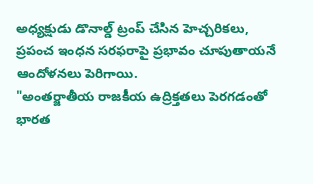అధ్యక్షుడు డొనాల్డ్ ట్రంప్ చేసిన హెచ్చరికలు, ప్రపంచ ఇంధన సరఫరాపై ప్రభావం చూపుతాయనే ఆందోళనలు పెరిగాయి.
"అంతర్జాతీయ రాజకీయ ఉద్రిక్తతలు పెరగడంతో భారత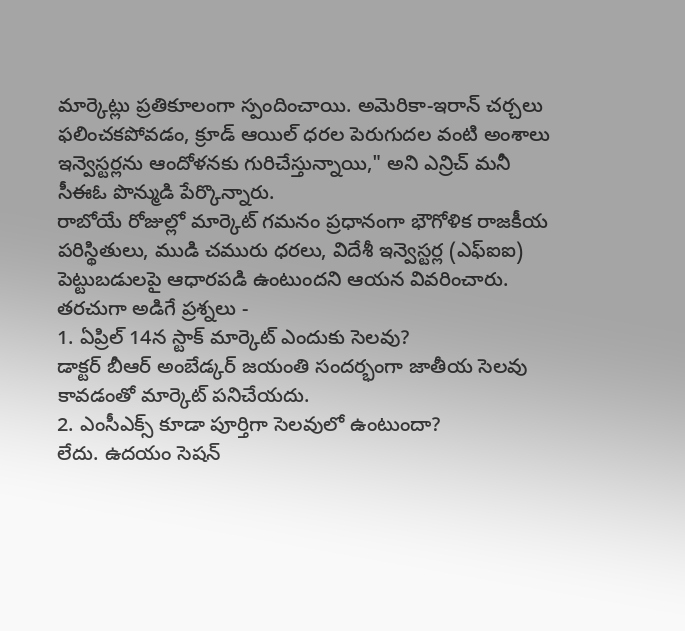మార్కెట్లు ప్రతికూలంగా స్పందించాయి. అమెరికా-ఇరాన్ చర్చలు ఫలించకపోవడం, క్రూడ్ ఆయిల్ ధరల పెరుగుదల వంటి అంశాలు ఇన్వెస్టర్లను ఆందోళనకు గురిచేస్తున్నాయి," అని ఎన్రిచ్ మనీ సీఈఓ పొన్ముడి పేర్కొన్నారు.
రాబోయే రోజుల్లో మార్కెట్ గమనం ప్రధానంగా భౌగోళిక రాజకీయ పరిస్థితులు, ముడి చమురు ధరలు, విదేశీ ఇన్వెస్టర్ల (ఎఫ్ఐఐ) పెట్టుబడులపై ఆధారపడి ఉంటుందని ఆయన వివరించారు.
తరచుగా అడిగే ప్రశ్నలు -
1. ఏప్రిల్ 14న స్టాక్ మార్కెట్ ఎందుకు సెలవు?
డాక్టర్ బీఆర్ అంబేడ్కర్ జయంతి సందర్భంగా జాతీయ సెలవు కావడంతో మార్కెట్ పనిచేయదు.
2. ఎంసీఎక్స్ కూడా పూర్తిగా సెలవులో ఉంటుందా?
లేదు. ఉదయం సెషన్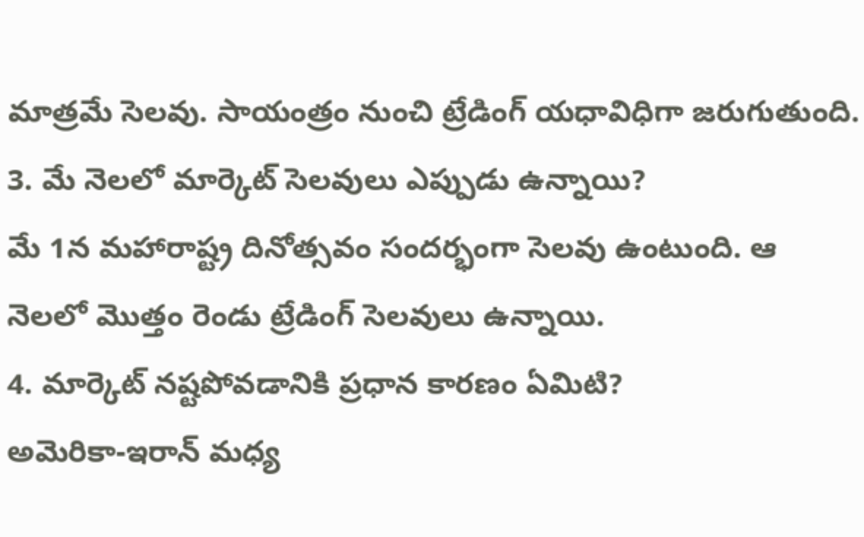మాత్రమే సెలవు. సాయంత్రం నుంచి ట్రేడింగ్ యధావిధిగా జరుగుతుంది.
3. మే నెలలో మార్కెట్ సెలవులు ఎప్పుడు ఉన్నాయి?
మే 1న మహారాష్ట్ర దినోత్సవం సందర్భంగా సెలవు ఉంటుంది. ఆ నెలలో మొత్తం రెండు ట్రేడింగ్ సెలవులు ఉన్నాయి.
4. మార్కెట్ నష్టపోవడానికి ప్రధాన కారణం ఏమిటి?
అమెరికా-ఇరాన్ మధ్య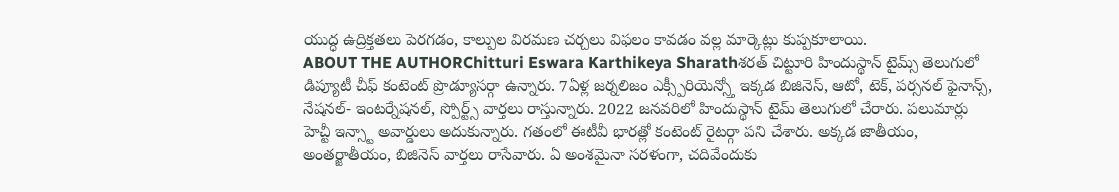యుద్ధ ఉద్రిక్తతలు పెరగడం, కాల్పుల విరమణ చర్చలు విఫలం కావడం వల్ల మార్కెట్లు కుప్పకూలాయి.
ABOUT THE AUTHORChitturi Eswara Karthikeya Sharathశరత్ చిట్టూరి హిందుస్థాన్ టైమ్స్ తెలుగులో డిప్యూటీ చీఫ్ కంటెంట్ ప్రొడ్యూసర్గా ఉన్నారు. 7ఏళ్ల జర్నలిజం ఎక్స్పీరియెన్స్తో ఇక్కడ బిజినెస్, ఆటో, టెక్, పర్సనల్ ఫైనాన్స్, నేషనల్- ఇంటర్నేషనల్, స్పోర్ట్స్ వార్తలు రాస్తున్నారు. 2022 జనవరిలో హిందుస్థాన్ టైమ్ తెలుగులో చేరారు. పలుమార్లు హెచ్టీ ఇన్స్టా అవార్డులు అదుకున్నారు. గతంలో ఈటీవీ భారత్లో కంటెంట్ రైటర్గా పని చేశారు. అక్కడ జాతీయం, అంతర్జాతీయం, బిజినెస్ వార్తలు రాసేవారు. ఏ అంశమైనా సరళంగా, చదివేందుకు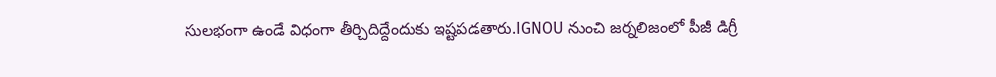సులభంగా ఉండే విధంగా తీర్చిదిద్దేందుకు ఇష్టపడతారు.IGNOU నుంచి జర్నలిజంలో పీజీ డిగ్రీ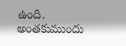ఉంది. అంతకుముందు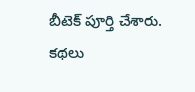బీటెక్ పూర్తి చేశారు. కథలు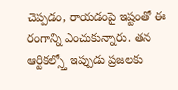చెప్పడం, రాయడంపై ఇష్టంతో ఈ రంగాన్ని ఎంచుకున్నారు. తన ఆర్టికల్స్తో ఇప్పుడు ప్రజలకు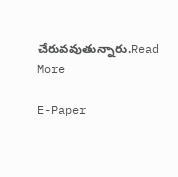చేరువవుతున్నారు.Read More

E-Paper